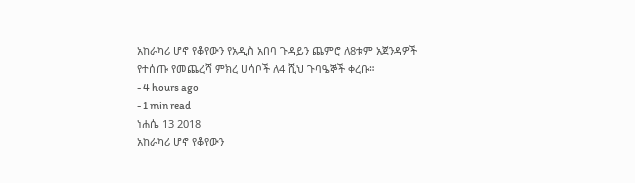አከራካሪ ሆኖ የቆየውን የአዲስ አበባ ጉዳይን ጨምሮ ለ8ቱም አጀንዳዎች የተሰጡ የመጨረሻ ምክረ ሀሳቦች ለ4 ሺህ ጉባዔኞች ቀረቡ።
- 4 hours ago
- 1 min read
ነሐሴ 13 2018
አከራካሪ ሆኖ የቆየውን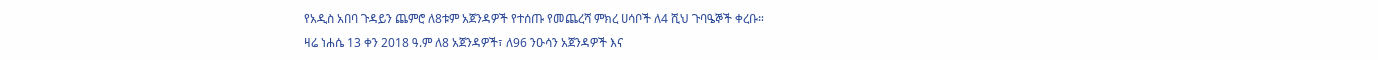የአዲስ አበባ ጉዳይን ጨምሮ ለ8ቱም አጀንዳዎች የተሰጡ የመጨረሻ ምክረ ሀሳቦች ለ4 ሺህ ጉባዔኞች ቀረቡ።
ዛሬ ነሐሴ 13 ቀን 2018 ዓ.ም ለ8 አጀንዳዎች፣ ለ96 ንዑሳን አጀንዳዎች እና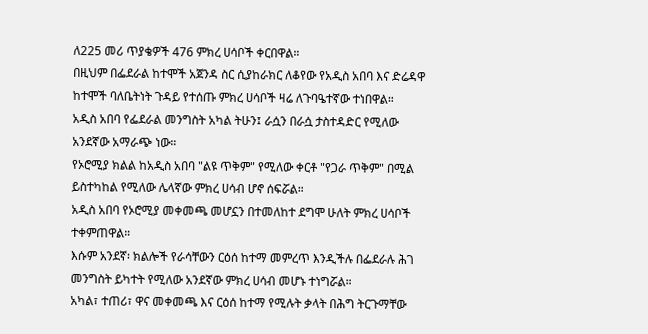ለ225 መሪ ጥያቄዎች 476 ምክረ ሀሳቦች ቀርበዋል።
በዚህም በፌደራል ከተሞች አጀንዳ ስር ሲያከራክር ለቆየው የአዲስ አበባ እና ድሬዳዋ ከተሞች ባለቤትነት ጉዳይ የተሰጡ ምክረ ሀሳቦች ዛሬ ለጉባዔተኛው ተነበዋል።
አዲስ አበባ የፌደራል መንግስት አካል ትሁን፤ ራሷን በራሷ ታስተዳድር የሚለው አንደኛው አማራጭ ነው።
የኦሮሚያ ክልል ከአዲስ አበባ "ልዩ ጥቅም" የሚለው ቀርቶ "የጋራ ጥቅም" በሚል ይስተካከል የሚለው ሌላኛው ምክረ ሀሳብ ሆኖ ሰፍሯል።
አዲስ አበባ የኦሮሚያ መቀመጫ መሆኗን በተመለከተ ደግሞ ሁለት ምክረ ሀሳቦች ተቀምጠዋል።
እሱም አንደኛ፡ ክልሎች የራሳቸውን ርዕሰ ከተማ መምረጥ እንዲችሉ በፌደራሉ ሕገ መንግስት ይካተት የሚለው አንደኛው ምክረ ሀሳብ መሆኑ ተነግሯል።
አካል፣ ተጠሪ፣ ዋና መቀመጫ እና ርዕሰ ከተማ የሚሉት ቃላት በሕግ ትርጉማቸው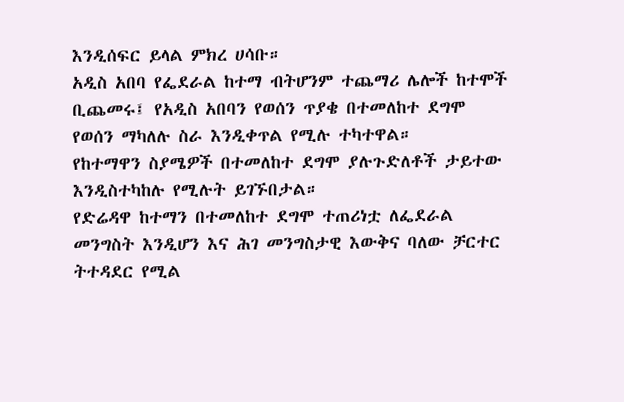እንዲሰፍር ይላል ምክረ ሀሳቡ።
አዲስ አበባ የፌደራል ከተማ ብትሆንም ተጨማሪ ሌሎች ከተሞች ቢጨመሩ፤ የአዲስ አበባን የወሰን ጥያቄ በተመለከተ ደግሞ የወሰን ማካለሉ ስራ እንዲቀጥል የሚሉ ተካተዋል።
የከተማዋን ስያሜዎች በተመለከተ ደግሞ ያሉጉድለቶች ታይተው እንዲስተካከሉ የሚሉት ይገኙበታል።
የድሬዳዋ ከተማን በተመለከተ ደግሞ ተጠሪነቷ ለፌደራል መንግስት እንዲሆን እና ሕገ መንግስታዊ እውቅና ባለው ቻርተር ትተዳደር የሚል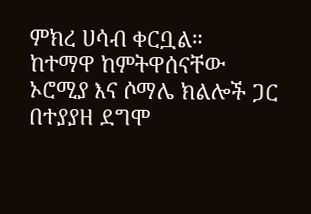ምክረ ሀሳብ ቀርቧል።
ከተማዋ ከምትዋሰናቸው ኦሮሚያ እና ሶማሌ ክልሎች ጋር በተያያዘ ደግሞ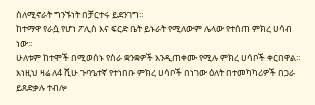ስለሚኖራት ግንኙነት በቻርተሩ ይደንገግ።
ከተማዋ የራሷ የሆነ ፖሊስ እና ፍርድ ቤት ይኑራት የሚለውም ሌላው የተሰጠ ምክረ ሀሳብ ነው።
ሁለቱም ከተሞች በሚወሰኑ የስራ ቋንቋዎች እንዲጠቀሙ የሚሉ ምክረ ሀሳቦች ቀርበዋል።
እነዚህ ዛሬ ለ4 ሺሁ ጉባዔተኛ የተነበቡ ምክረ ሀሳቦች በነገው ዕለት በተመካካሪዎች በጋራ ይጸድቃሉ ተብሎ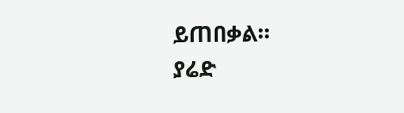ይጠበቃል።
ያሬድ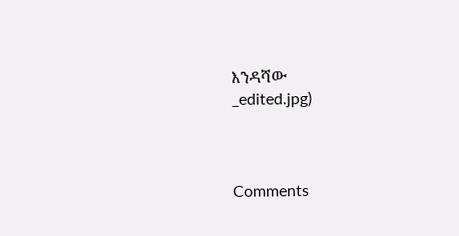እንዳሻው
_edited.jpg)



Comments